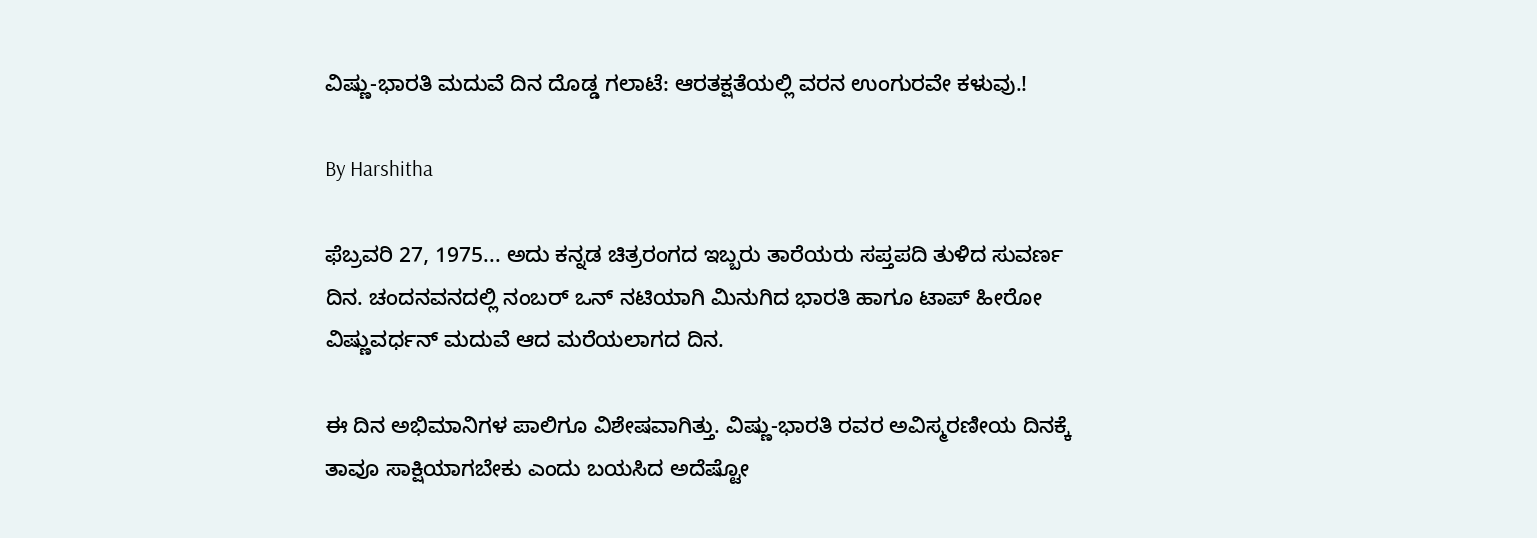ವಿಷ್ಣು-ಭಾರತಿ ಮದುವೆ ದಿನ ದೊಡ್ಡ ಗಲಾಟೆ: ಆರತಕ್ಷತೆಯಲ್ಲಿ ವರನ ಉಂಗುರವೇ ಕಳುವು.!

By Harshitha

ಫೆಬ್ರವರಿ 27, 1975... ಅದು ಕನ್ನಡ ಚಿತ್ರರಂಗದ ಇಬ್ಬರು ತಾರೆಯರು ಸಪ್ತಪದಿ ತುಳಿದ ಸುವರ್ಣ ದಿನ. ಚಂದನವನದಲ್ಲಿ ನಂಬರ್ ಒನ್ ನಟಿಯಾಗಿ ಮಿನುಗಿದ ಭಾರತಿ ಹಾಗೂ ಟಾಪ್ ಹೀರೋ ವಿಷ್ಣುವರ್ಧನ್ ಮದುವೆ ಆದ ಮರೆಯಲಾಗದ ದಿನ.

ಈ ದಿನ ಅಭಿಮಾನಿಗಳ ಪಾಲಿಗೂ ವಿಶೇಷವಾಗಿತ್ತು. ವಿಷ್ಣು-ಭಾರತಿ ರವರ ಅವಿಸ್ಮರಣೀಯ ದಿನಕ್ಕೆ ತಾವೂ ಸಾಕ್ಷಿಯಾಗಬೇಕು ಎಂದು ಬಯಸಿದ ಅದೆಷ್ಟೋ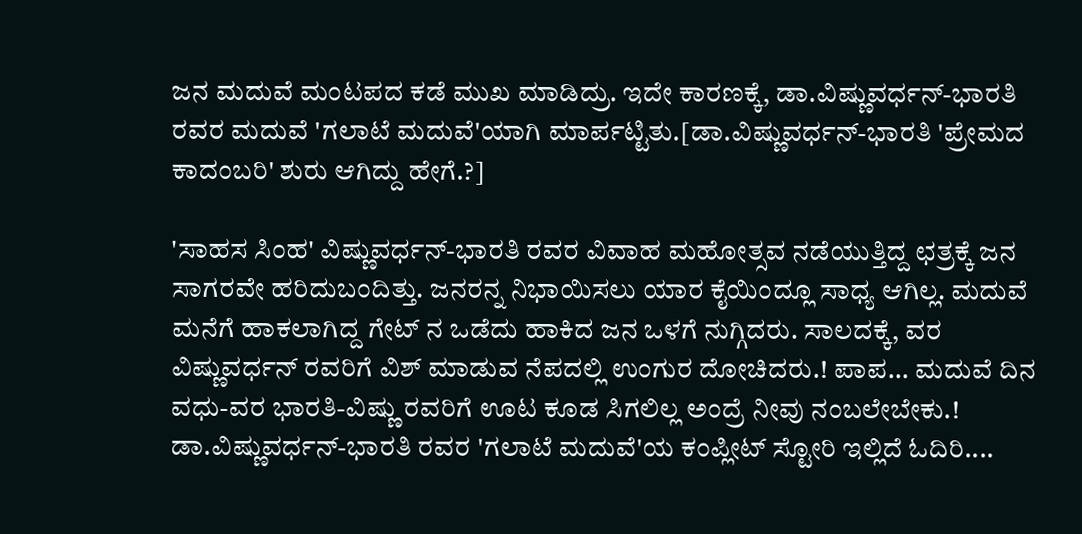ಜನ ಮದುವೆ ಮಂಟಪದ ಕಡೆ ಮುಖ ಮಾಡಿದ್ರು. ಇದೇ ಕಾರಣಕ್ಕೆ, ಡಾ.ವಿಷ್ಣುವರ್ಧನ್-ಭಾರತಿ ರವರ ಮದುವೆ 'ಗಲಾಟೆ ಮದುವೆ'ಯಾಗಿ ಮಾರ್ಪಟ್ಟಿತು.[ಡಾ.ವಿಷ್ಣುವರ್ಧನ್-ಭಾರತಿ 'ಪ್ರೇಮದ ಕಾದಂಬರಿ' ಶುರು ಆಗಿದ್ದು ಹೇಗೆ.?]

'ಸಾಹಸ ಸಿಂಹ' ವಿಷ್ಣುವರ್ಧನ್-ಭಾರತಿ ರವರ ವಿವಾಹ ಮಹೋತ್ಸವ ನಡೆಯುತ್ತಿದ್ದ ಛತ್ರಕ್ಕೆ ಜನ ಸಾಗರವೇ ಹರಿದುಬಂದಿತ್ತು. ಜನರನ್ನ ನಿಭಾಯಿಸಲು ಯಾರ ಕೈಯಿಂದ್ಲೂ ಸಾಧ್ಯ ಆಗಿಲ್ಲ. ಮದುವೆ ಮನೆಗೆ ಹಾಕಲಾಗಿದ್ದ ಗೇಟ್ ನ ಒಡೆದು ಹಾಕಿದ ಜನ ಒಳಗೆ ನುಗ್ಗಿದರು. ಸಾಲದಕ್ಕೆ, ವರ ವಿಷ್ಣುವರ್ಧನ್ ರವರಿಗೆ ವಿಶ್ ಮಾಡುವ ನೆಪದಲ್ಲಿ ಉಂಗುರ ದೋಚಿದರು.! ಪಾಪ... ಮದುವೆ ದಿನ ವಧು-ವರ ಭಾರತಿ-ವಿಷ್ಣು ರವರಿಗೆ ಊಟ ಕೂಡ ಸಿಗಲಿಲ್ಲ ಅಂದ್ರೆ ನೀವು ನಂಬಲೇಬೇಕು.! ಡಾ.ವಿಷ್ಣುವರ್ಧನ್-ಭಾರತಿ ರವರ 'ಗಲಾಟೆ ಮದುವೆ'ಯ ಕಂಪ್ಲೀಟ್ ಸ್ಟೋರಿ ಇಲ್ಲಿದೆ ಓದಿರಿ....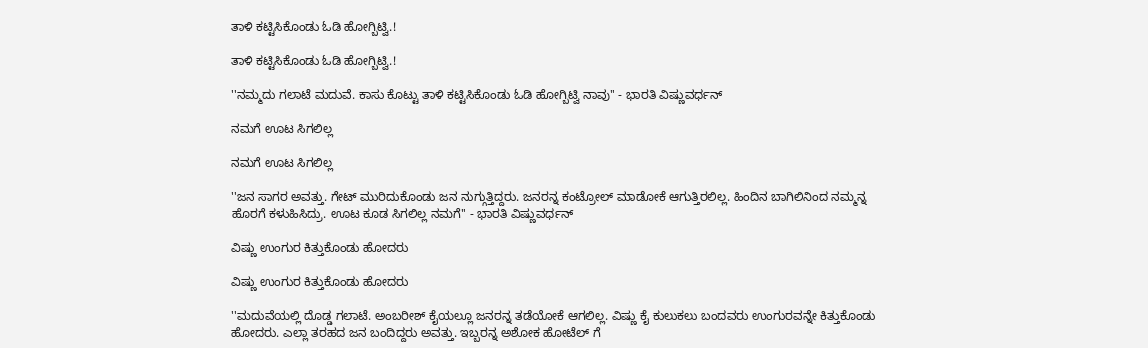ತಾಳಿ ಕಟ್ಟಿಸಿಕೊಂಡು ಓಡಿ ಹೋಗ್ಬಿಟ್ವಿ.!

ತಾಳಿ ಕಟ್ಟಿಸಿಕೊಂಡು ಓಡಿ ಹೋಗ್ಬಿಟ್ವಿ.!

''ನಮ್ಮದು ಗಲಾಟೆ ಮದುವೆ. ಕಾಸು ಕೊಟ್ಟು ತಾಳಿ ಕಟ್ಟಿಸಿಕೊಂಡು ಓಡಿ ಹೋಗ್ಬಿಟ್ವಿ ನಾವು'' - ಭಾರತಿ ವಿಷ್ಣುವರ್ಧನ್

ನಮಗೆ ಊಟ ಸಿಗಲಿಲ್ಲ

ನಮಗೆ ಊಟ ಸಿಗಲಿಲ್ಲ

''ಜನ ಸಾಗರ ಅವತ್ತು. ಗೇಟ್ ಮುರಿದುಕೊಂಡು ಜನ ನುಗ್ಗುತ್ತಿದ್ದರು. ಜನರನ್ನ ಕಂಟ್ರೋಲ್ ಮಾಡೋಕೆ ಆಗುತ್ತಿರಲಿಲ್ಲ. ಹಿಂದಿನ ಬಾಗಿಲಿನಿಂದ ನಮ್ಮನ್ನ ಹೊರಗೆ ಕಳುಹಿಸಿದ್ರು. ಊಟ ಕೂಡ ಸಿಗಲಿಲ್ಲ ನಮಗೆ'' - ಭಾರತಿ ವಿಷ್ಣುವರ್ಧನ್

ವಿಷ್ಣು ಉಂಗುರ ಕಿತ್ತುಕೊಂಡು ಹೋದರು

ವಿಷ್ಣು ಉಂಗುರ ಕಿತ್ತುಕೊಂಡು ಹೋದರು

''ಮದುವೆಯಲ್ಲಿ ದೊಡ್ಡ ಗಲಾಟೆ. ಅಂಬರೀಶ್ ಕೈಯಲ್ಲೂ ಜನರನ್ನ ತಡೆಯೋಕೆ ಆಗಲಿಲ್ಲ. ವಿಷ್ಣು ಕೈ ಕುಲುಕಲು ಬಂದವರು ಉಂಗುರವನ್ನೇ ಕಿತ್ತುಕೊಂಡು ಹೋದರು. ಎಲ್ಲಾ ತರಹದ ಜನ ಬಂದಿದ್ದರು ಅವತ್ತು. ಇಬ್ಬರನ್ನ ಅಶೋಕ ಹೋಟೆಲ್ ಗೆ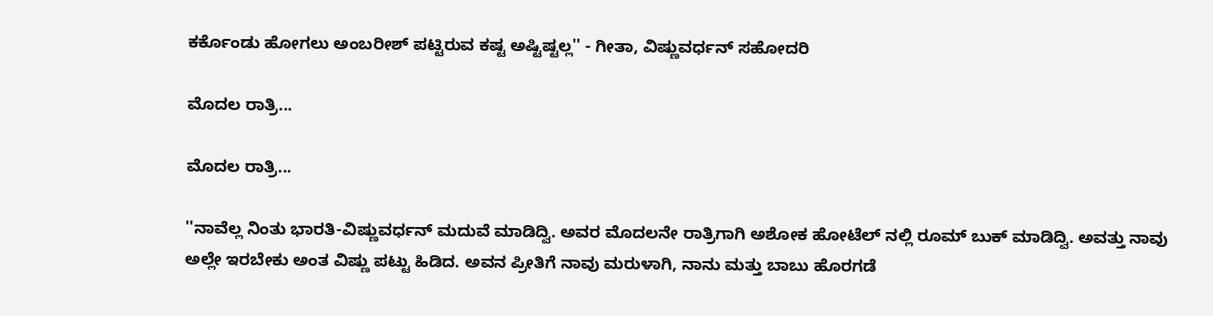ಕರ್ಕೊಂಡು ಹೋಗಲು ಅಂಬರೀಶ್ ಪಟ್ಟಿರುವ ಕಷ್ಟ ಅಷ್ಟಿಷ್ಟಲ್ಲ'' - ಗೀತಾ, ವಿಷ್ಣುವರ್ಧನ್ ಸಹೋದರಿ

ಮೊದಲ ರಾತ್ರಿ...

ಮೊದಲ ರಾತ್ರಿ...

''ನಾವೆಲ್ಲ ನಿಂತು ಭಾರತಿ-ವಿಷ್ಣುವರ್ಧನ್ ಮದುವೆ ಮಾಡಿದ್ವಿ. ಅವರ ಮೊದಲನೇ ರಾತ್ರಿಗಾಗಿ ಅಶೋಕ ಹೋಟೆಲ್ ನಲ್ಲಿ ರೂಮ್ ಬುಕ್ ಮಾಡಿದ್ವಿ. ಅವತ್ತು ನಾವು ಅಲ್ಲೇ ಇರಬೇಕು ಅಂತ ವಿಷ್ಣು ಪಟ್ಟು ಹಿಡಿದ. ಅವನ ಪ್ರೀತಿಗೆ ನಾವು ಮರುಳಾಗಿ, ನಾನು ಮತ್ತು ಬಾಬು ಹೊರಗಡೆ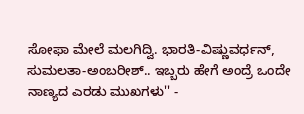ಸೋಫಾ ಮೇಲೆ ಮಲಗಿದ್ವಿ. ಭಾರತಿ-ವಿಷ್ಣುವರ್ಧನ್, ಸುಮಲತಾ-ಅಂಬರೀಶ್.. ಇಬ್ಬರು ಹೇಗೆ ಅಂದ್ರೆ ಒಂದೇ ನಾಣ್ಯದ ಎರಡು ಮುಖಗಳು'' -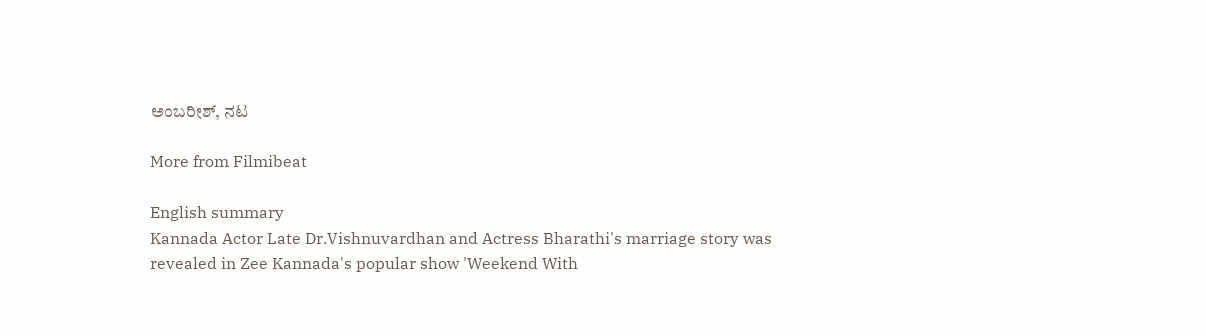ಅಂಬರೀಶ್, ನಟ

More from Filmibeat

English summary
Kannada Actor Late Dr.Vishnuvardhan and Actress Bharathi's marriage story was revealed in Zee Kannada's popular show 'Weekend With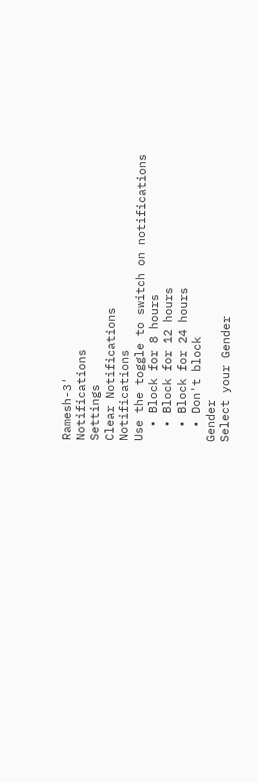Ramesh-3'
Notifications
Settings
Clear Notifications
Notifications
Use the toggle to switch on notifications
  • Block for 8 hours
  • Block for 12 hours
  • Block for 24 hours
  • Don't block
Gender
Select your Gender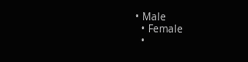• Male
  • Female
  •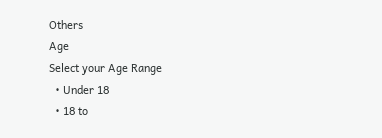Others
Age
Select your Age Range
  • Under 18
  • 18 to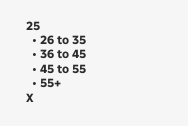25
  • 26 to 35
  • 36 to 45
  • 45 to 55
  • 55+
X